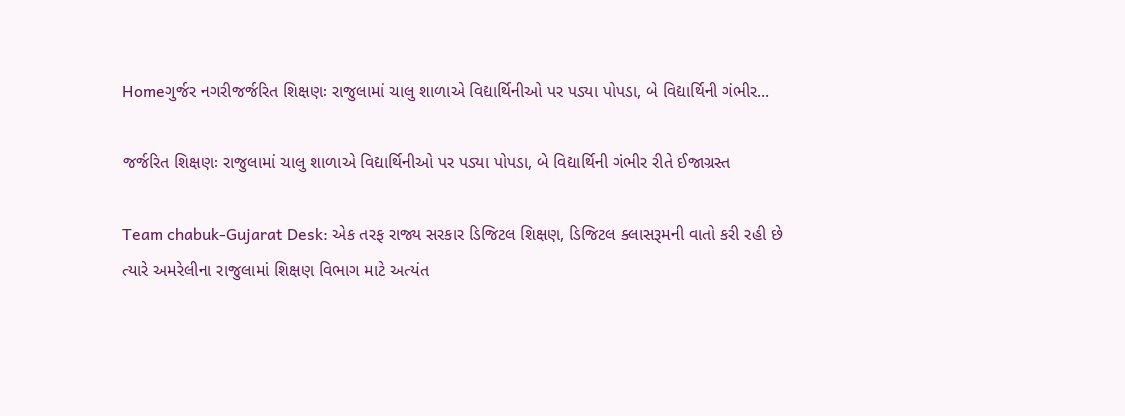Homeગુર્જર નગરીજર્જરિત શિક્ષણઃ રાજુલામાં ચાલુ શાળાએ વિદ્યાર્થિનીઓ પર પડ્યા પોપડા, બે વિદ્યાર્થિની ગંભીર...

જર્જરિત શિક્ષણઃ રાજુલામાં ચાલુ શાળાએ વિદ્યાર્થિનીઓ પર પડ્યા પોપડા, બે વિદ્યાર્થિની ગંભીર રીતે ઈજાગ્રસ્ત

Team chabuk-Gujarat Desk: એક તરફ રાજ્ય સરકાર ડિજિટલ શિક્ષણ, ડિજિટલ ક્લાસરૂમની વાતો કરી રહી છે ત્યારે અમરેલીના રાજુલામાં શિક્ષણ વિભાગ માટે અત્યંત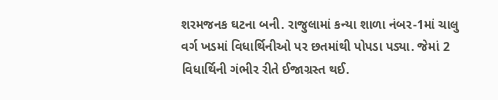શરમજનક ઘટના બની. રાજુલામાં કન્યા શાળા નંબર-1માં ચાલુ વર્ગ ખડમાં વિધાર્થિનીઓ પર છતમાંથી પોપડા પડ્યા. જેમાં 2 વિધાર્થિની ગંભીર રીતે ઈજાગ્રસ્ત થઈ.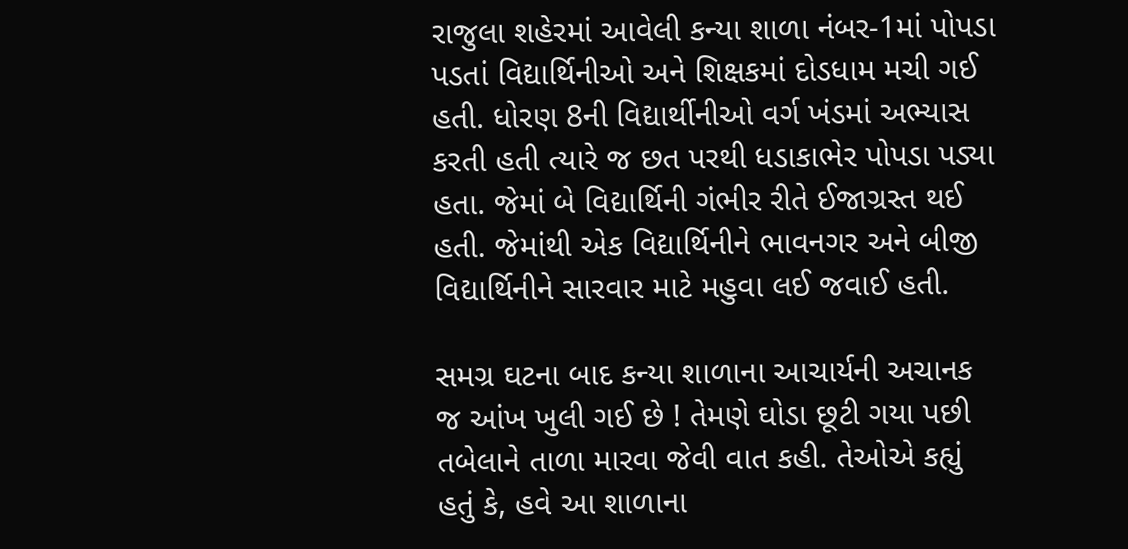રાજુલા શહેરમાં આવેલી કન્યા શાળા નંબર-1માં પોપડા પડતાં વિદ્યાર્થિનીઓ અને શિક્ષકમાં દોડધામ મચી ગઈ હતી. ધોરણ 8ની વિદ્યાર્થીનીઓ વર્ગ ખંડમાં અભ્યાસ કરતી હતી ત્યારે જ છત પરથી ધડાકાભેર પોપડા પડ્યા હતા. જેમાં બે વિદ્યાર્થિની ગંભીર રીતે ઈજાગ્રસ્ત થઈ હતી. જેમાંથી એક વિદ્યાર્થિનીને ભાવનગર અને બીજી વિદ્યાર્થિનીને સારવાર માટે મહુવા લઈ જવાઈ હતી.

સમગ્ર ઘટના બાદ કન્યા શાળાના આચાર્યની અચાનક જ આંખ ખુલી ગઈ છે ! તેમણે ઘોડા છૂટી ગયા પછી તબેલાને તાળા મારવા જેવી વાત કહી. તેઓએ કહ્યું હતું કે, હવે આ શાળાના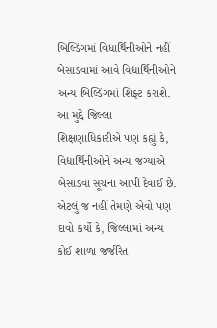બિલ્ડિંગમાં વિધાર્થિનીઓને નહીં બેસાડવામાં આવે વિદ્યાર્થિનીઓને અન્ય બિલ્ડિંગમાં શિફ્ટ કરાશે. આ મુદ્દે જિલ્લા શિક્ષણાધિકારીએ પણ કહ્યું કે, વિદ્યાર્થિનીઓને અન્ય જગ્યાએ બેસાડવા સૂચના આપી દેવાઈ છે. એટલું જ નહીં તેમણે એવો પણ દાવો કર્યો કે, જિલ્લામાં અન્ય કોઈ શાળા જર્જરિત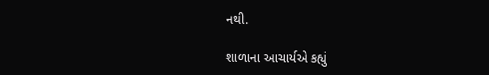નથી.

શાળાના આચાર્યએ કહ્યું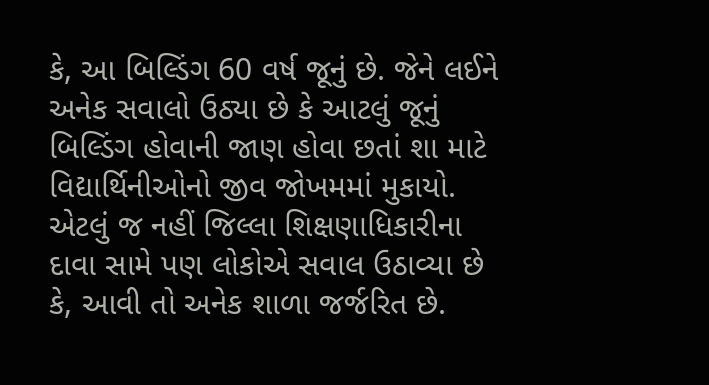કે, આ બિલ્ડિંગ 60 વર્ષ જૂનું છે. જેને લઈને અનેક સવાલો ઉઠ્યા છે કે આટલું જૂનું બિલ્ડિંગ હોવાની જાણ હોવા છતાં શા માટે વિદ્યાર્થિનીઓનો જીવ જોખમમાં મુકાયો. એટલું જ નહીં જિલ્લા શિક્ષણાધિકારીના દાવા સામે પણ લોકોએ સવાલ ઉઠાવ્યા છે કે, આવી તો અનેક શાળા જર્જરિત છે.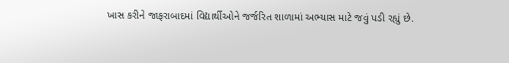ખાસ કરીને જાફરાબાદમાં વિદ્યાર્થીઓને જર્જરિત શાળામાં અભ્યાસ માટે જવું પડી રહ્યું છે.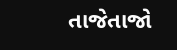તાજેતાજો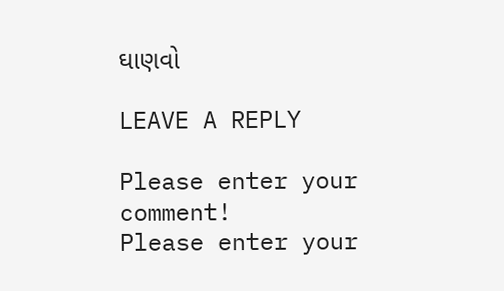ઘાણવો

LEAVE A REPLY

Please enter your comment!
Please enter your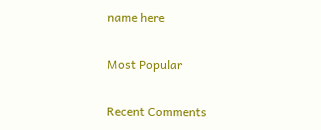name here

Most Popular

Recent Comments